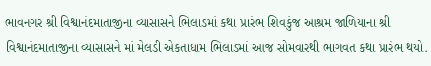ભાવનગર શ્રી વિશ્વાનંદમાતાજીના વ્યાસાસને ભિલાડમાં કથા પ્રારંભ શિવકુંજ આશ્રમ જાળિયાના શ્રી વિશ્વાનંદમાતાજીના વ્યાસાસને માં મેલડી એકતાધામ ભિલાડમાં આજ સોમવારથી ભાગવત કથા પ્રારંભ થયો.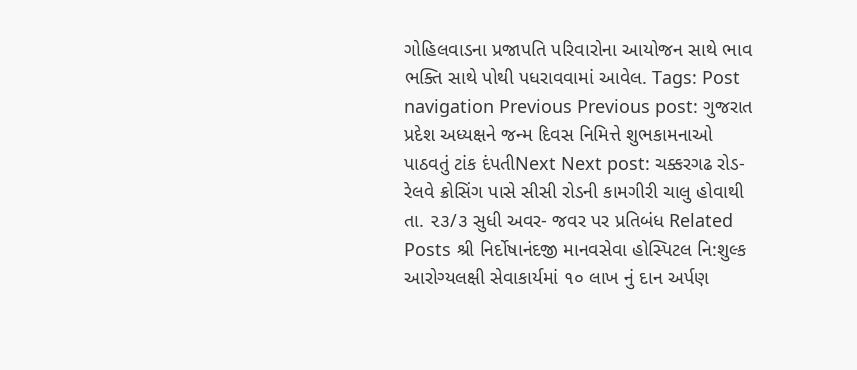ગોહિલવાડના પ્રજાપતિ પરિવારોના આયોજન સાથે ભાવ ભક્તિ સાથે પોથી પધરાવવામાં આવેલ. Tags: Post navigation Previous Previous post: ગુજરાત પ્રદેશ અધ્યક્ષને જન્મ દિવસ નિમિત્તે શુભકામનાઓ પાઠવતું ટાંક દંપતીNext Next post: ચક્કરગઢ રોડ-રેલવે ક્રોસિંગ પાસે સીસી રોડની કામગીરી ચાલુ હોવાથી તા. ૨૩/૩ સુધી અવર- જવર પર પ્રતિબંધ Related Posts શ્રી નિર્દોષાનંદજી માનવસેવા હોસ્પિટલ નિ:શુલ્ક આરોગ્યલક્ષી સેવાકાર્યમાં ૧૦ લાખ નું દાન અર્પણ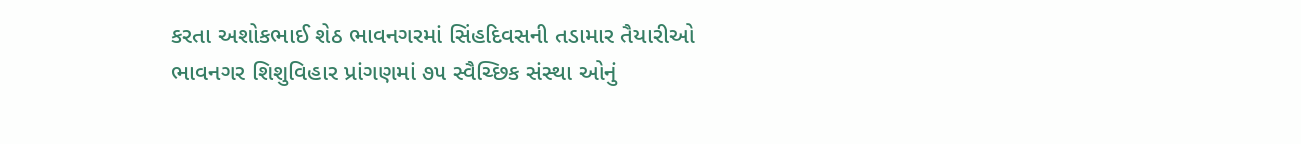કરતા અશોકભાઈ શેઠ ભાવનગરમાં સિંહદિવસની તડામાર તૈયારીઓ ભાવનગર શિશુવિહાર પ્રાંગણમાં ૭૫ સ્વૈચ્છિક સંસ્થા ઓનું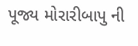પૂજ્ય મોરારીબાપુ ની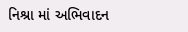નિશ્રા માં અભિવાદન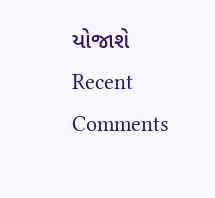યોજાશે
Recent Comments